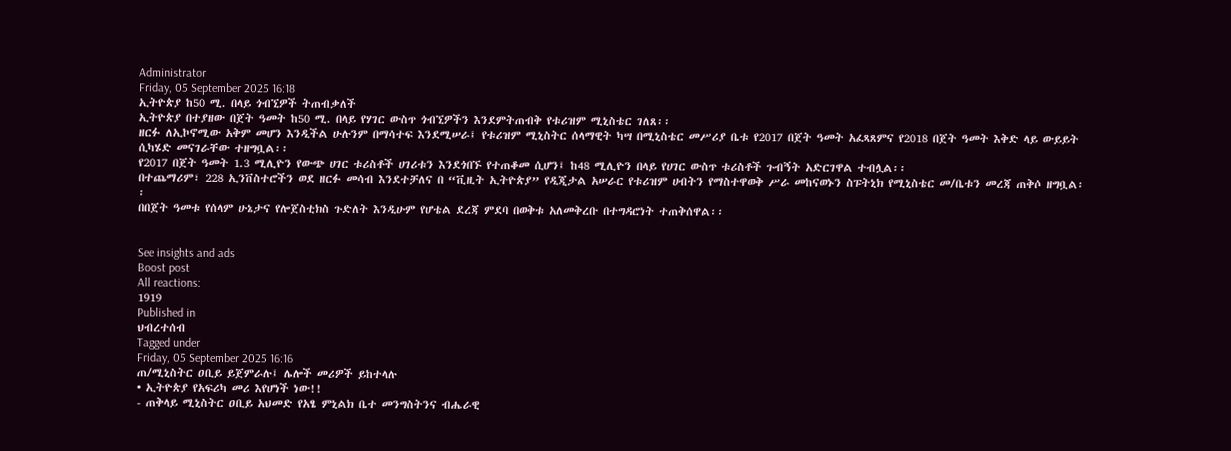Administrator
Friday, 05 September 2025 16:18
ኢትዮጵያ ከ50 ሚ. በላይ ጎብኚዎች ትጠብቃለች
ኢትዮጵያ በተያዘው በጀት ዓመት ከ50 ሚ. በላይ የሃገር ውስጥ ጎብኚዎችን እንደምትጠብቅ የቱሪዝም ሚኒስቴር ገለጸ፡፡
ዘርፉ ለኢኮኖሚው አቅም መሆን እንዲችል ሁሉንም በማሳተፍ እንደሚሠራ፤ የቱሪዝም ሚኒስትር ሰላማዊት ካሣ በሚኒስቴር መሥሪያ ቤቱ የ2017 በጀት ዓመት አፈጻጸምና የ2018 በጀት ዓመት እቅድ ላይ ውይይት ሲካሄድ መናገራቸው ተዘግቧል፡፡
የ2017 በጀት ዓመት 1.3 ሚሊዮን የውጭ ሀገር ቱሪስቶች ሀገሪቱን እንደጎበኙ የተጠቆመ ሲሆን፤ ከ48 ሚሊዮን በላይ የሀገር ውስጥ ቱሪስቶች ጉብኝት አድርገዋል ተብሏል፡፡
በተጨማሪም፣ 228 ኢንቨስተሮችን ወደ ዘርፉ መሳብ እንደተቻለና በ “ቪዚት ኢትዮጵያ” የዲጂታል አሠራር የቱሪዝም ሀብትን የማስተዋወቅ ሥራ መከናወኑን ስፑትኒክ የሚኒስቴር መ/ቤቱን መረጃ ጠቅሶ ዘግቧል፡፡
በበጀት ዓመቱ የሰላም ሁኔታና የሎጀስቲክስ ጉድለት እንዲሁም የሆቴል ደረጃ ምደባ በወቅቱ አለመቅረቡ በተግዳሮነት ተጠቅሰዋል፡፡


See insights and ads
Boost post
All reactions:
1919
Published in
ህብረተሰብ
Tagged under
Friday, 05 September 2025 16:16
ጠ/ሚኒስትር ዐቢይ ይጀምራሉ፤ ሌሎች መሪዎች ይከተላሉ
• ኢትዮጵያ የአፍሪካ መሪ እየሆነች ነው!!
- ጠቅላይ ሚኒስትር ዐቢይ አህመድ የአፄ ምኒልክ ቤተ መንግስትንና ብሔራዊ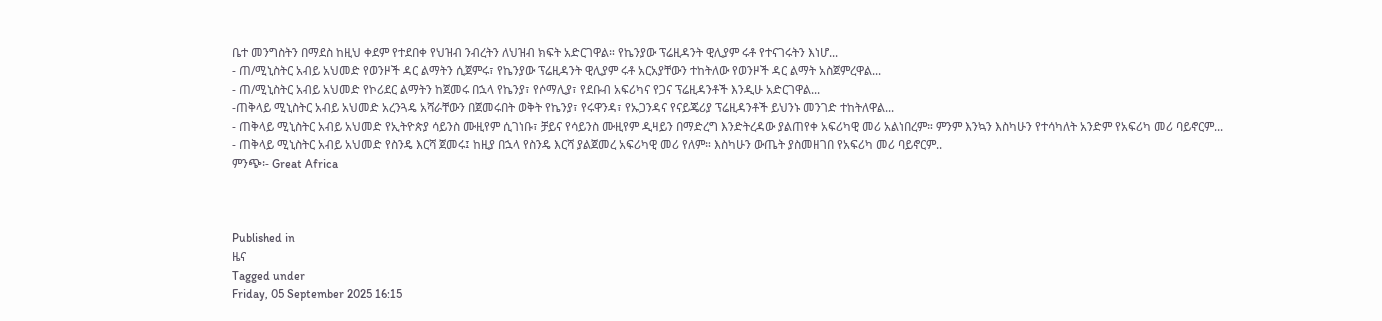ቤተ መንግስትን በማደስ ከዚህ ቀደም የተደበቀ የህዝብ ንብረትን ለህዝብ ክፍት አድርገዋል። የኬንያው ፕሬዚዳንት ዊሊያም ሩቶ የተናገሩትን እነሆ...
- ጠ/ሚኒስትር አብይ አህመድ የወንዞች ዳር ልማትን ሲጀምሩ፣ የኬንያው ፕሬዚዳንት ዊሊያም ሩቶ አርአያቸውን ተከትለው የወንዞች ዳር ልማት አስጀምረዋል...
- ጠ/ሚኒስትር አብይ አህመድ የኮሪደር ልማትን ከጀመሩ በኋላ የኬንያ፣ የሶማሊያ፣ የደቡብ አፍሪካና የጋና ፕሬዚዳንቶች እንዲሁ አድርገዋል...
-ጠቅላይ ሚኒስትር አብይ አህመድ አረንጓዴ አሻራቸውን በጀመሩበት ወቅት የኬንያ፣ የሩዋንዳ፣ የኡጋንዳና የናይጄሪያ ፕሬዚዳንቶች ይህንኑ መንገድ ተከትለዋል...
- ጠቅላይ ሚኒስትር አብይ አህመድ የኢትዮጵያ ሳይንስ ሙዚየም ሲገነቡ፣ ቻይና የሳይንስ ሙዚየም ዲዛይን በማድረግ እንድትረዳው ያልጠየቀ አፍሪካዊ መሪ አልነበረም። ምንም እንኳን እስካሁን የተሳካለት አንድም የአፍሪካ መሪ ባይኖርም...
- ጠቅላይ ሚኒስትር አብይ አህመድ የስንዴ እርሻ ጀመሩ፤ ከዚያ በኋላ የስንዴ እርሻ ያልጀመረ አፍሪካዊ መሪ የለም። እስካሁን ውጤት ያስመዘገበ የአፍሪካ መሪ ባይኖርም..
ምንጭ፡- Great Africa



Published in
ዜና
Tagged under
Friday, 05 September 2025 16:15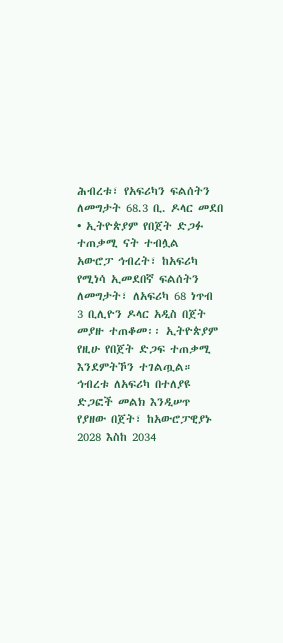ሕብረቱ፣ የአፍሪካን ፍልሰትን ለመግታት 68.3 ቢ. ዶላር መደበ
• ኢትዮጵያም የበጀት ድጋፉ ተጠቃሚ ናት ተብሏል
አውሮፓ ኅብረት፣ ከአፍሪካ የሚነሳ ኢመደበኛ ፍልሰትን ለመግታት፣ ለአፍሪካ 68 ነጥብ 3 ቢሊዮን ዶላር አዲስ በጀት መያዙ ተጠቆመ፡፡ ኢትዮጵያም የዚሁ የበጀት ድጋፍ ተጠቃሚ እንደምትኾን ተገልጧል።
ኅብረቱ ለአፍሪካ በተለያዩ ድጋፎች መልክ እንዲሠጥ የያዘው በጀት፣ ከአውሮፓዊያኑ 2028 እስከ 2034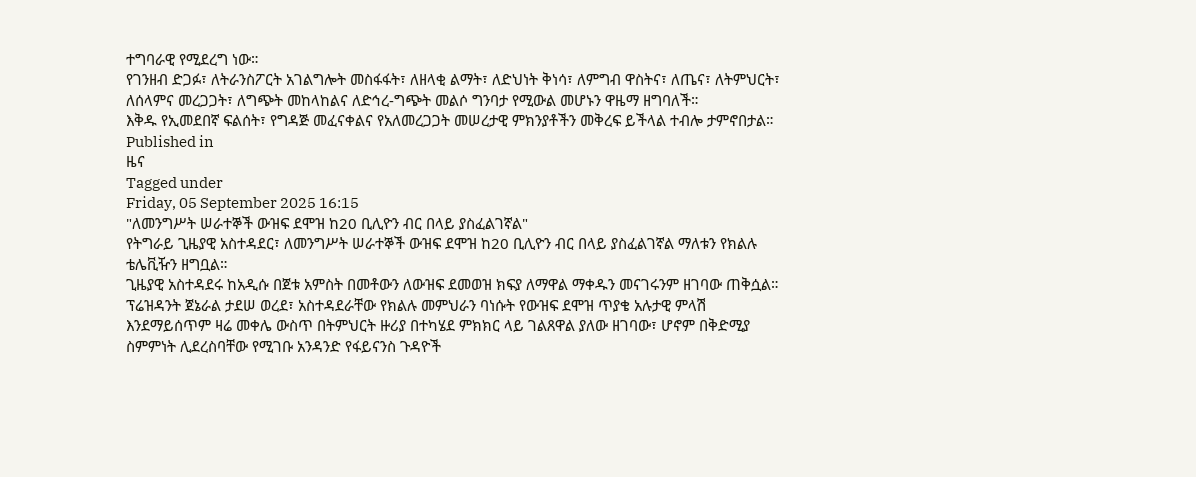ተግባራዊ የሚደረግ ነው።
የገንዘብ ድጋፉ፣ ለትራንስፖርት አገልግሎት መስፋፋት፣ ለዘላቂ ልማት፣ ለድህነት ቅነሳ፣ ለምግብ ዋስትና፣ ለጤና፣ ለትምህርት፣ ለሰላምና መረጋጋት፣ ለግጭት መከላከልና ለድኅረ-ግጭት መልሶ ግንባታ የሚውል መሆኑን ዋዜማ ዘግባለች።
እቅዱ የኢመደበኛ ፍልሰት፣ የግዳጅ መፈናቀልና የአለመረጋጋት መሠረታዊ ምክንያቶችን መቅረፍ ይችላል ተብሎ ታምኖበታል።
Published in
ዜና
Tagged under
Friday, 05 September 2025 16:15
"ለመንግሥት ሠራተኞች ውዝፍ ደሞዝ ከ20 ቢሊዮን ብር በላይ ያስፈልገኛል"
የትግራይ ጊዜያዊ አስተዳደር፣ ለመንግሥት ሠራተኞች ውዝፍ ደሞዝ ከ20 ቢሊዮን ብር በላይ ያስፈልገኛል ማለቱን የክልሉ ቴሌቪዥን ዘግቧል።
ጊዜያዊ አስተዳደሩ ከአዲሱ በጀቱ አምስት በመቶውን ለውዝፍ ደመወዝ ክፍያ ለማዋል ማቀዱን መናገሩንም ዘገባው ጠቅሷል።
ፕሬዝዳንት ጀኔራል ታደሠ ወረደ፣ አስተዳደራቸው የክልሉ መምህራን ባነሱት የውዝፍ ደሞዝ ጥያቄ አሉታዊ ምላሽ እንደማይሰጥም ዛሬ መቀሌ ውስጥ በትምህርት ዙሪያ በተካሄደ ምክክር ላይ ገልጸዋል ያለው ዘገባው፣ ሆኖም በቅድሚያ ስምምነት ሊደረስባቸው የሚገቡ አንዳንድ የፋይናንስ ጉዳዮች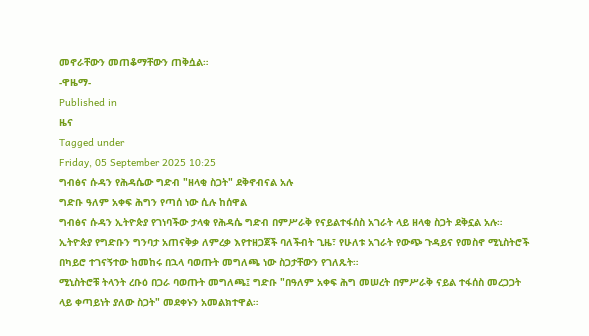መኖራቸውን መጠቆማቸውን ጠቅሷል።
-ዋዜማ-
Published in
ዜና
Tagged under
Friday, 05 September 2025 10:25
ግብፅና ሱዳን የሕዳሴው ግድብ "ዘላቂ ስጋት" ደቅኖብናል አሉ
ግድቡ ዓለም አቀፍ ሕግን የጣሰ ነው ሲሉ ከሰዋል
ግብፅና ሱዳን ኢትዮጵያ የገነባችው ታላቁ የሕዳሴ ግድብ በምሥራቅ የናይልተፋሰስ አገራት ላይ ዘላቂ ስጋት ደቅኗል አሉ።
ኢትዮጵያ የግድቡን ግንባታ አጠናቅቃ ለምረቃ እየተዘጋጀች ባለችብት ጊዜ፣ የሁለቱ አገራት የውጭ ጉዳይና የመስኖ ሚኒስትሮች በካይሮ ተገናኝተው ከመከሩ በኋላ ባወጡት መግለጫ ነው ስጋታቸውን የገለጹት።
ሚኒስትሮቹ ትላንት ረቡዕ በጋራ ባወጡት መግለጫ፤ ግድቡ "በዓለም አቀፍ ሕግ መሠረት በምሥራቅ ናይል ተፋሰስ መረጋጋት ላይ ቀጣይነት ያለው ስጋት" መደቀኑን አመልክተዋል።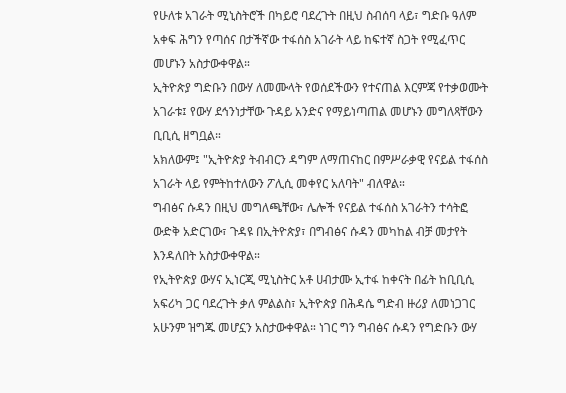የሁለቱ አገራት ሚኒስትሮች በካይሮ ባደረጉት በዚህ ስብሰባ ላይ፣ ግድቡ ዓለም አቀፍ ሕግን የጣሰና በታችኛው ተፋሰስ አገራት ላይ ከፍተኛ ስጋት የሚፈጥር መሆኑን አስታውቀዋል።
ኢትዮጵያ ግድቡን በውሃ ለመሙላት የወሰደችውን የተናጠል እርምጃ የተቃወሙት አገራቱ፤ የውሃ ደኅንነታቸው ጉዳይ አንድና የማይነጣጠል መሆኑን መግለጻቸውን ቢቢሲ ዘግቧል።
አክለውም፤ "ኢትዮጵያ ትብብርን ዳግም ለማጠናከር በምሥራቃዊ የናይል ተፋሰስ አገራት ላይ የምትከተለውን ፖሊሲ መቀየር አለባት" ብለዋል።
ግብፅና ሱዳን በዚህ መግለጫቸው፣ ሌሎች የናይል ተፋሰስ አገራትን ተሳትፎ ውድቅ አድርገው፣ ጉዳዩ በኢትዮጵያ፣ በግብፅና ሱዳን መካከል ብቻ መታየት እንዳለበት አስታውቀዋል።
የኢትዮጵያ ውሃና ኢነርጂ ሚኒስትር አቶ ሀብታሙ ኢተፋ ከቀናት በፊት ከቢቢሲ አፍሪካ ጋር ባደረጉት ቃለ ምልልስ፣ ኢትዮጵያ በሕዳሴ ግድብ ዙሪያ ለመነጋገር አሁንም ዝግጁ መሆኗን አስታውቀዋል። ነገር ግን ግብፅና ሱዳን የግድቡን ውሃ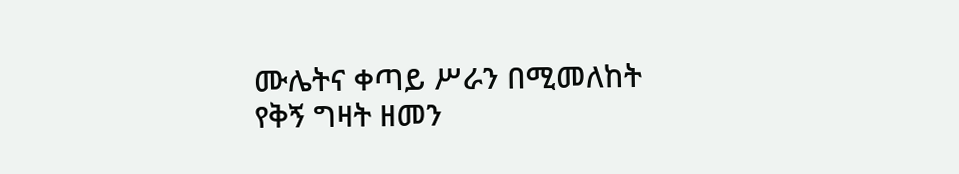ሙሌትና ቀጣይ ሥራን በሚመለከት የቅኝ ግዛት ዘመን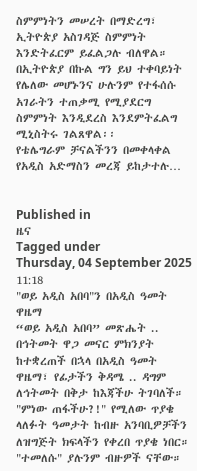ስምምነትን መሠረት በማድረግ፣ ኢትዮጵያ አስገዳጅ ስምምነት እንድትፈርም ይፈልጋሉ ብለዋል።
በኢትዮጵያ በኩል ግን ይህ ተቀባይነት የሌለው መሆኑንና ሁሉንም የተፋሰሱ አገራትን ተጠቃሚ የሚያደርግ ስምምነት እንዲደረስ እንደምትፈልግ ሚኒስትሩ ገልጸዋል፡፡
የቴሌግራም ቻናልችንን በመቀላቀል የአዲስ አድማስን መረጃ ይከታተሉ…


Published in
ዜና
Tagged under
Thursday, 04 September 2025 11:18
"ወይ አዲስ አበባ"ን በአዲስ ዓመት ዋዜማ
“ወይ አዲስ አበባ” መጽሔት .. በኅትመት ዋጋ መናር ምክንያት ከተቋረጠች በኋላ በአዲስ ዓመት ዋዜማ፣ የፊታችን ቅዳሜ .. ዳግም ለኅትመት በቅታ ከእጃችሁ ትገባለች።
"ምነው ጠፋችሁ?!" የሚለው ጥያቄ ላለፉት ዓመታት ከብዙ አንባቢዎቻችን ለዝግጅት ክፍላችን የቀረበ ጥያቄ ነበር። "ተመለሱ" ያሉንም ብዙዎች ናቸው።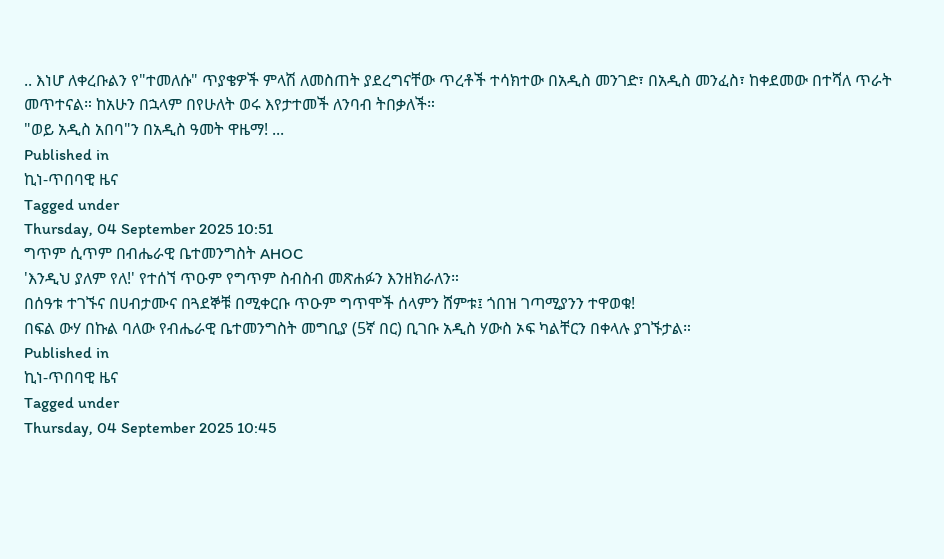.. እነሆ ለቀረቡልን የ"ተመለሱ" ጥያቄዎች ምላሽ ለመስጠት ያደረግናቸው ጥረቶች ተሳክተው በአዲስ መንገድ፣ በአዲስ መንፈስ፣ ከቀደመው በተሻለ ጥራት መጥተናል። ከአሁን በኋላም በየሁለት ወሩ እየታተመች ለንባብ ትበቃለች።
"ወይ አዲስ አበባ"ን በአዲስ ዓመት ዋዜማ! ...
Published in
ኪነ-ጥበባዊ ዜና
Tagged under
Thursday, 04 September 2025 10:51
ግጥም ሲጥም በብሔራዊ ቤተመንግስት AHOC
'እንዲህ ያለም የለ!' የተሰኘ ጥዑም የግጥም ስብስብ መጽሐፉን እንዘክራለን።
በሰዓቱ ተገኙና በሀብታሙና በጓደኞቹ በሚቀርቡ ጥዑም ግጥሞች ሰላምን ሸምቱ፤ ጎበዝ ገጣሚያንን ተዋወቁ!
በፍል ውሃ በኩል ባለው የብሔራዊ ቤተመንግስት መግቢያ (5ኛ በር) ቢገቡ አዲስ ሃውስ ኦፍ ካልቸርን በቀላሉ ያገኙታል።
Published in
ኪነ-ጥበባዊ ዜና
Tagged under
Thursday, 04 September 2025 10:45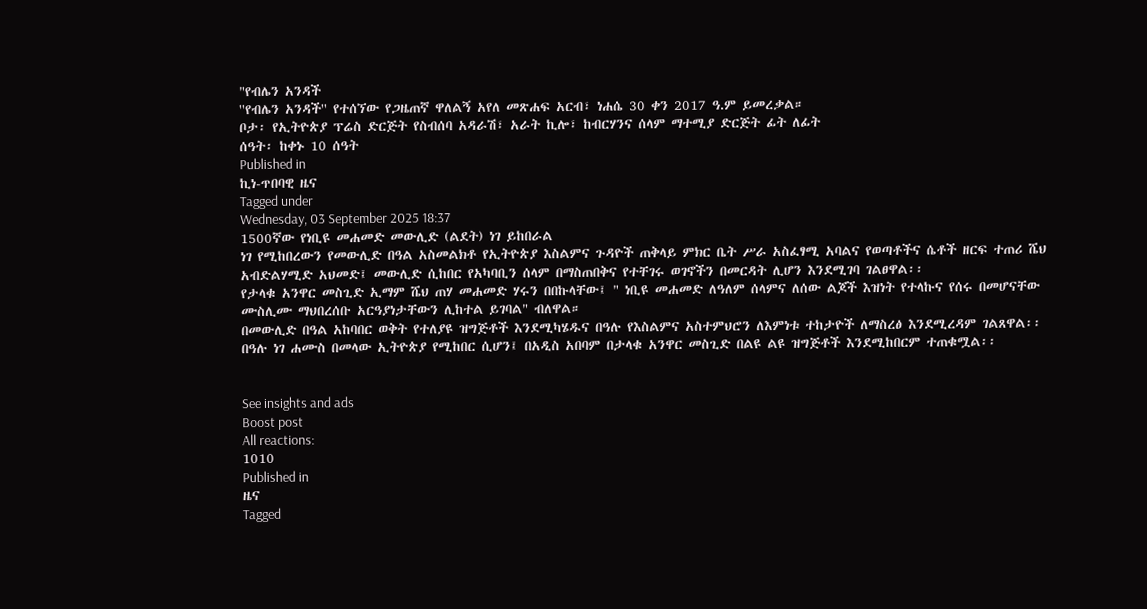"የብሌን አንዳች
''የብሌን አንዳች'' የተሰኘው የጋዜጠኛ ዋለልኝ አየለ መጽሐፍ አርብ፣ ነሐሴ 30 ቀን 2017 ዓ.ም ይመረቃል።
ቦታ፡ የኢትዮጵያ ፕሬስ ድርጅት የስብሰባ አዳራሽ፣ አራት ኪሎ፣ ከብርሃንና ሰላም ማተሚያ ድርጅት ፊት ለፊት
ሰዓት፡ ከቀኑ 10 ሰዓት
Published in
ኪነ-ጥበባዊ ዜና
Tagged under
Wednesday, 03 September 2025 18:37
1500ኛው የነቢዩ መሐመድ መውሊድ (ልደት) ነገ ይከበራል
ነገ የሚከበረውን የመውሊድ በዓል አስመልክቶ የኢትዮጵያ እስልምና ጉዳዮች ጠቅላይ ምክር ቤት ሥራ አስፈፃሚ አባልና የወጣቶችና ሴቶች ዘርፍ ተጠሪ ሼህ አብድልሃሚድ አህመድ፤ መውሊድ ሲከበር የአካባቢን ሰላም በማስጠበቅና የተቸገሩ ወገኖችን በመርዳት ሊሆን እንደሚገባ ገልፀዋል፡፡
የታላቁ አንዋር መስጊድ ኢማም ሼህ ጠሃ መሐመድ ሃሩን በበኩላቸው፤ " ነቢዩ መሐመድ ለዓለም ሰላምና ለሰው ልጆች እዝነት የተላኩና የሰሩ በመሆናቸው ሙስሊሙ ማህበረሰቡ አርዓያነታቸውን ሊከተል ይገባል" ብለዋል።
በመውሊድ በዓል አከባበር ወቅት የተለያዩ ዝግጅቶች እንደሚካሄዱና በዓሉ የእስልምና አስተምህሮን ለእምነቱ ተከታዮች ለማስረፅ እንደሚረዳም ገልጸዋል፡፡
በዓሉ ነገ ሐሙስ በመላው ኢትዮጵያ የሚከበር ሲሆን፤ በአዲስ አበባም በታላቁ አንዋር መስጊድ በልዩ ልዩ ዝግጅቶች እንደሚከበርም ተጠቁሟል፡፡


See insights and ads
Boost post
All reactions:
1010
Published in
ዜና
Tagged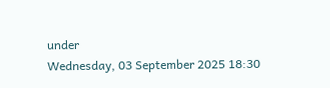under
Wednesday, 03 September 2025 18:30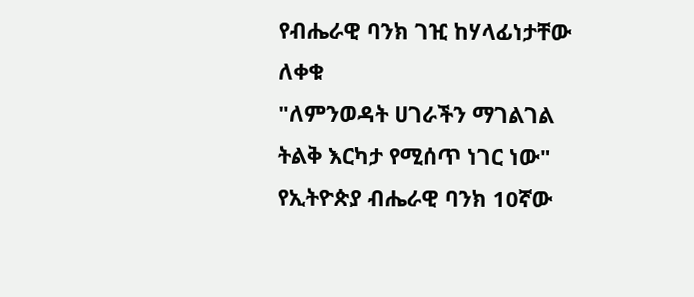የብሔራዊ ባንክ ገዢ ከሃላፊነታቸው ለቀቁ
"ለምንወዳት ሀገራችን ማገልገል ትልቅ እርካታ የሚሰጥ ነገር ነው"
የኢትዮጵያ ብሔራዊ ባንክ 10ኛው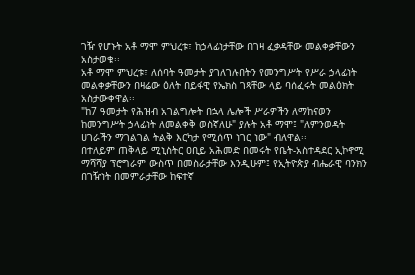ገዥ የሆኑት አቶ ማሞ ምህረቱ፣ ከኃላፊነታቸው በገዛ ፈቃዳቸው መልቀቃቸውን አስታወቁ፡፡
አቶ ማሞ ምህረቱ፣ ለሰባት ዓመታት ያገለገሉበትን የመንግሥት የሥራ ኃላፊነት መልቀቃቸውን በዛሬው ዕለት በይፋዊ የኤክስ ገጻቸው ላይ ባሰፈሩት መልዕክት አስታውቀዋል፡፡
"ከ7 ዓመታት የሕዝብ አገልግሎት በኋላ ሌሎች ሥራዎችን ለማከናወን ከመንግሥት ኃላፊነት ለመልቀቅ ወስኛለሁ" ያሉት አቶ ማሞ፤ "ለምንወዳት ሀገራችን ማገልገል ትልቅ እርካታ የሚሰጥ ነገር ነው" ብለዋል፡፡
በተለይም ጠቅላይ ሚኒስትር ዐቢይ አሕመድ በመሩት የቤት-አስተዳደር ኢኮኖሚ ማሻሻያ ፕሮግራም ውስጥ በመስራታቸው እንዲሁም፤ የኢትዮጵያ ብሔራዊ ባንክን በገዥነት በመምራታቸው ከፍተኛ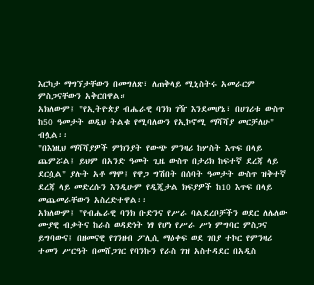እርካታ ማግኘታቸውን በመግለጽ፣ ለጠቅላይ ሚኒስትሩ አመራርም ምስጋናቸውን አቅርበዋል።
አክለውም፤ "የኢትዮጵያ ብሔራዊ ባንክ ገዥ እንደመሆኔ፣ በሀገሪቱ ውስጥ ከ50 ዓመታት ወዲህ ትልቁ የሚባለውን የኢኮኖሚ ማሻሻያ መርቻለሁ" ብሏል፡፡
"በእነዚህ ማሻሻያዎች ምክንያት የውጭ ምንዛሪ ከሦስት እጥፍ በላይ ጨምሯል፤ ይህም በአንድ ዓመት ጊዜ ውስጥ በታሪክ ከፍተኛ ደረጃ ላይ ደርሷል" ያሉት አቶ ማሞ፤ የዋጋ ግሽበት በሰባት ዓመታት ውስጥ ዝቅተኛ ደረጃ ላይ መድረሱን እንዲሁም የዲጂታል ክፍያዎች ከ10 እጥፍ በላይ መጨመራቸውን አስረድተዋል፡፡
አክለውም፤ "የብሔራዊ ባንክ ቡድንና የሥራ ባልደረቦቻችን ወደር ለሌለው ሙያዊ ብቃትና ከራስ ወዳድነት ነፃ የሆነ የሥራ ሥነ ምግባር ምስጋና ይግባውና፤ በዘመናዊ የገንዘብ ፖሊሲ ማዕቀፍ ወደ ገበያ ተኮር የምንዛሪ ተመን ሥርዓት በመሸጋገር የባንኩን የራስ ገዝ አስተዳደር በአዲስ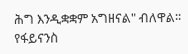ሕግ እንዲቋቋም አግዘናል" ብለዋል፡፡
የፋይናንስ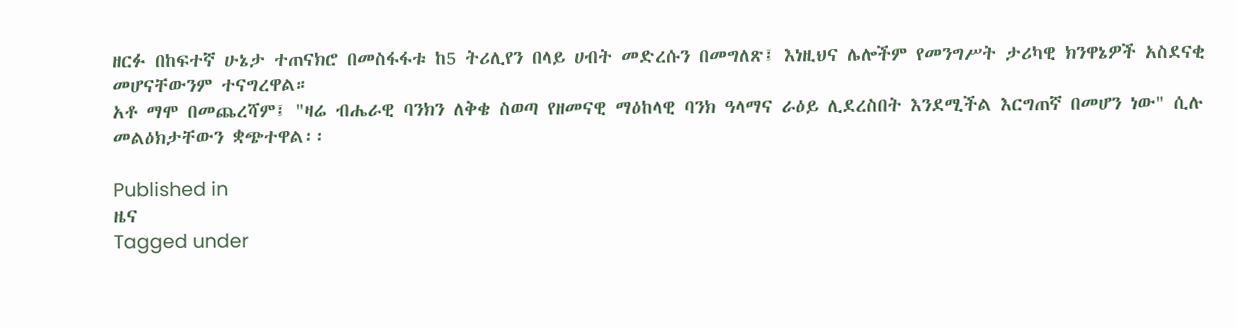ዘርፉ በከፍተኛ ሁኔታ ተጠናክሮ በመስፋፋቱ ከ5 ትሪሊየን በላይ ሀብት መድረሱን በመግለጽ፤ እነዚህና ሌሎችም የመንግሥት ታሪካዊ ክንዋኔዎች አስደናቂ መሆናቸውንም ተናግረዋል።
አቶ ማሞ በመጨረሻም፤ "ዛሬ ብሔራዊ ባንክን ለቅቄ ስወጣ የዘመናዊ ማዕከላዊ ባንክ ዓላማና ራዕይ ሊደረስበት እንደሚችል እርግጠኛ በመሆን ነው" ሲሉ መልዕክታቸውን ቋጭተዋል፡፡

Published in
ዜና
Tagged under